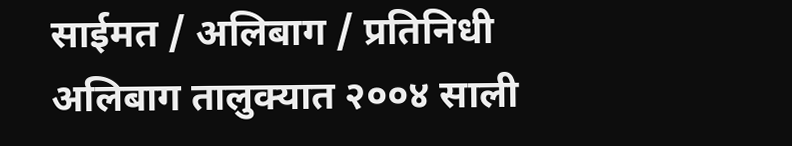साईमत / अलिबाग / प्रतिनिधी
अलिबाग तालुक्यात २००४ साली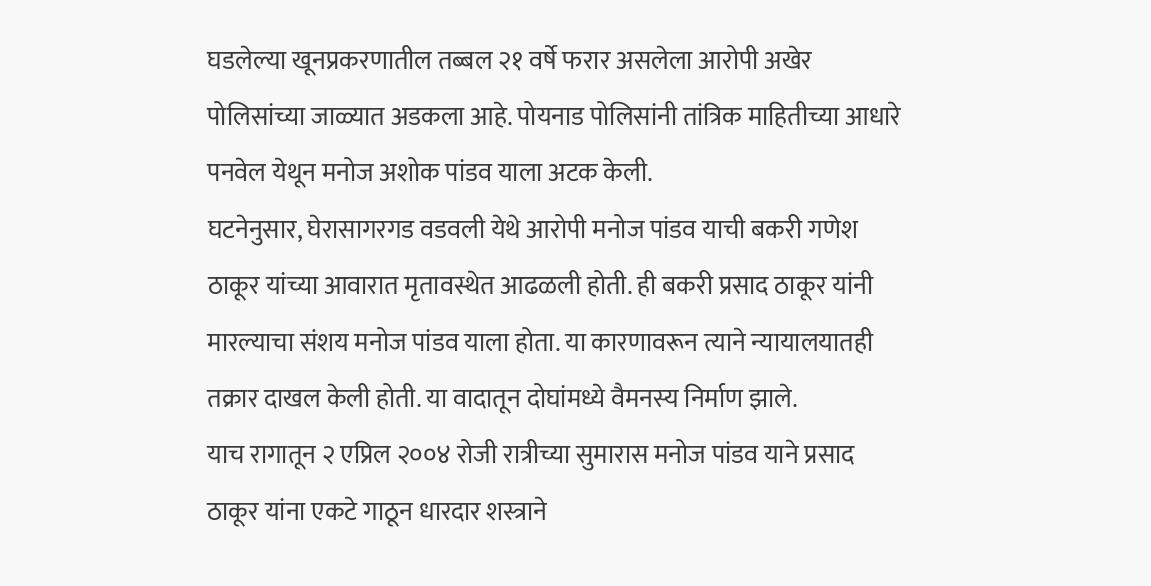घडलेल्या खूनप्रकरणातील तब्बल २१ वर्षे फरार असलेला आरोपी अखेर पोलिसांच्या जाळ्यात अडकला आहे. पोयनाड पोलिसांनी तांत्रिक माहितीच्या आधारे पनवेल येथून मनोज अशोक पांडव याला अटक केली.
घटनेनुसार, घेरासागरगड वडवली येथे आरोपी मनोज पांडव याची बकरी गणेश ठाकूर यांच्या आवारात मृतावस्थेत आढळली होती. ही बकरी प्रसाद ठाकूर यांनी मारल्याचा संशय मनोज पांडव याला होता. या कारणावरून त्याने न्यायालयातही तक्रार दाखल केली होती. या वादातून दोघांमध्ये वैमनस्य निर्माण झाले.
याच रागातून २ एप्रिल २००४ रोजी रात्रीच्या सुमारास मनोज पांडव याने प्रसाद ठाकूर यांना एकटे गाठून धारदार शस्त्राने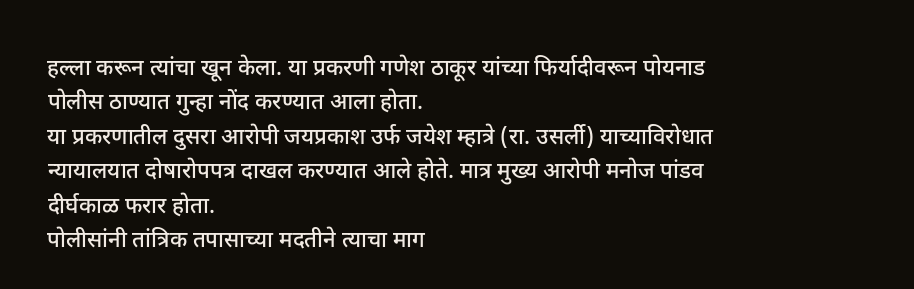हल्ला करून त्यांचा खून केला. या प्रकरणी गणेश ठाकूर यांच्या फिर्यादीवरून पोयनाड पोलीस ठाण्यात गुन्हा नोंद करण्यात आला होता.
या प्रकरणातील दुसरा आरोपी जयप्रकाश उर्फ जयेश म्हात्रे (रा. उसर्ली) याच्याविरोधात न्यायालयात दोषारोपपत्र दाखल करण्यात आले होते. मात्र मुख्य आरोपी मनोज पांडव दीर्घकाळ फरार होता.
पोलीसांनी तांत्रिक तपासाच्या मदतीने त्याचा माग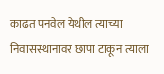काढत पनवेल येथील त्याच्या निवासस्थानावर छापा टाकून त्याला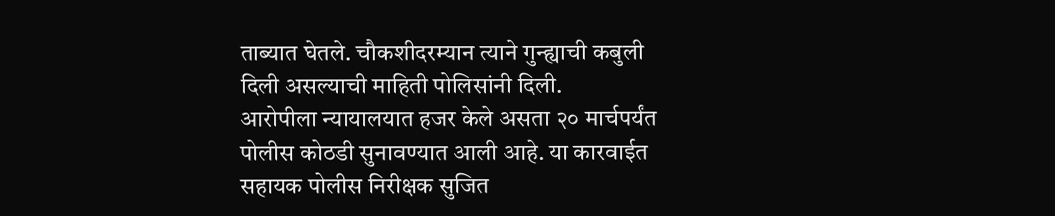ताब्यात घेतले. चौकशीदरम्यान त्याने गुन्ह्याची कबुली दिली असल्याची माहिती पोलिसांनी दिली.
आरोपीला न्यायालयात हजर केले असता २० मार्चपर्यंत पोलीस कोठडी सुनावण्यात आली आहे. या कारवाईत सहायक पोलीस निरीक्षक सुजित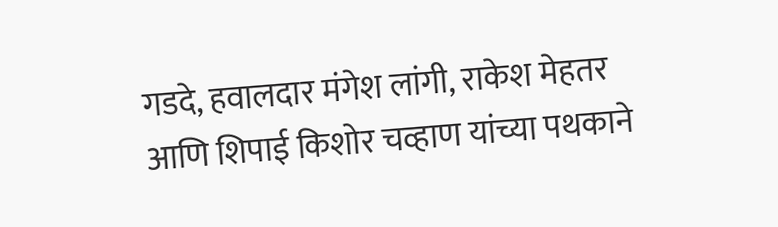गडदे, हवालदार मंगेश लांगी, राकेश मेहतर आणि शिपाई किशोर चव्हाण यांच्या पथकाने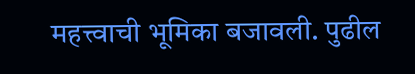महत्त्वाची भूमिका बजावली. पुढील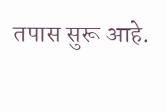तपास सुरू आहे.